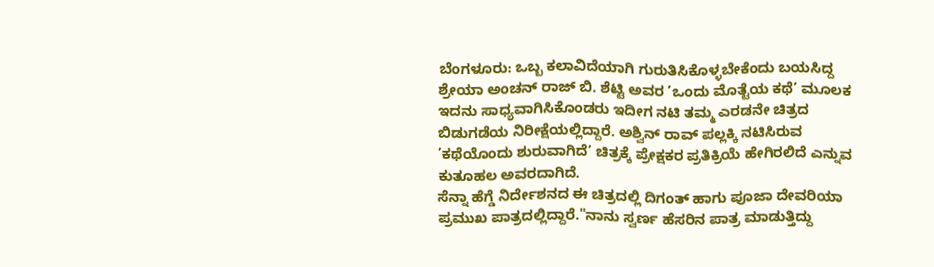ಬೆಂಗಳೂರು: ಒಬ್ಬ ಕಲಾವಿದೆಯಾಗಿ ಗುರುತಿಸಿಕೊಳ್ಳಬೇಕೆಂದು ಬಯಸಿದ್ದ ಶ್ರೇಯಾ ಅಂಚನ್ ರಾಜ್ ಬಿ. ಶೆಟ್ಟಿ ಅವರ ’ಒಂದು ಮೊತ್ಟೆಯ ಕಥೆ’ ಮೂಲಕ ಇದನು ಸಾಧ್ಯವಾಗಿಸಿಕೊಂಡರು ಇದೀಗ ನಟಿ ತಮ್ಮ ಎರಡನೇ ಚಿತ್ರದ ಬಿಡುಗಡೆಯ ನಿರೀಕ್ಷೆಯಲ್ಲಿದ್ದಾರೆ. ಅಶ್ವಿನ್ ರಾವ್ ಪಲ್ಲಕ್ಕಿ ನಟಿಸಿರುವ ’ಕಥೆಯೊಂದು ಶುರುವಾಗಿದೆ’ ಚಿತ್ರಕ್ಕೆ ಪ್ರೇಕ್ಷಕರ ಪ್ರತಿಕ್ರಿಯೆ ಹೇಗಿರಲಿದೆ ಎನ್ನುವ ಕುತೂಹಲ ಅವರದಾಗಿದೆ.
ಸೆನ್ನಾ ಹೆಗ್ಡೆ ನಿರ್ದೇಶನದ ಈ ಚಿತ್ರದಲ್ಲಿ ದಿಗಂತ್ ಹಾಗು ಪೂಜಾ ದೇವರಿಯಾ ಪ್ರಮುಖ ಪಾತ್ರದಲ್ಲಿದ್ದಾರೆ."ನಾನು ಸ್ವರ್ಣ ಹೆಸರಿನ ಪಾತ್ರ ಮಾಡುತ್ತಿದ್ದು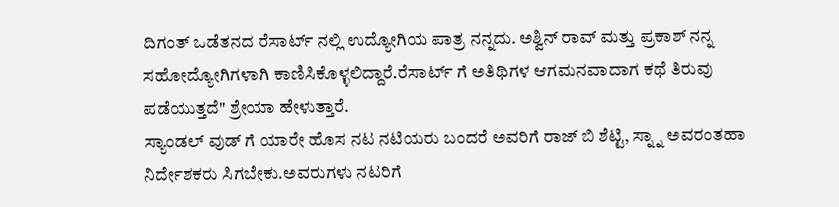ದಿಗಂತ್ ಒಡೆತನದ ರೆಸಾರ್ಟ್ ನಲ್ಲಿ ಉದ್ಯೋಗಿಯ ಪಾತ್ರ ನನ್ನದು. ಅಶ್ವಿನ್ ರಾವ್ ಮತ್ತು ಪ್ರಕಾಶ್ ನನ್ನ ಸಹೋದ್ಯೋಗಿಗಳಾಗಿ ಕಾಣಿಸಿಕೊಳ್ಳಲಿದ್ದಾರೆ.ರೆಸಾರ್ಟ್ ಗೆ ಅತಿಥಿಗಳ ಆಗಮನವಾದಾಗ ಕಥೆ ತಿರುವು ಪಡೆಯುತ್ತದೆ" ಶ್ರೇಯಾ ಹೇಳುತ್ತಾರೆ.
ಸ್ಯಾಂಡಲ್ ವುಡ್ ಗೆ ಯಾರೇ ಹೊಸ ನಟ ನಟಿಯರು ಬಂದರೆ ಅವರಿಗೆ ರಾಜ್ ಬಿ ಶೆಟ್ಟಿ, ಸ್ನ್ನಾ ಅವರಂತಹಾ ನಿರ್ದೇಶಕರು ಸಿಗಬೇಕು.ಅವರುಗಳು ನಟರಿಗೆ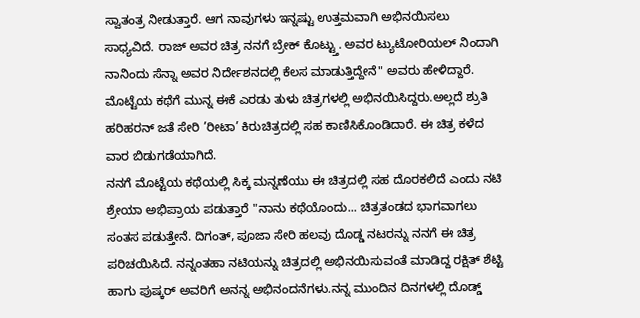ಸ್ವಾತಂತ್ರ ನೀಡುತ್ತಾರೆ. ಆಗ ನಾವುಗಳು ಇನ್ನಷ್ಟು ಉತ್ತಮವಾಗಿ ಅಭಿನಯಿಸಲು ಸಾಧ್ಯವಿದೆ. ರಾಜ್ ಅವರ ಚಿತ್ರ ನನಗೆ ಬ್ರೇಕ್ ಕೊಟ್ಟ್ತು. ಅವರ ಟ್ಯುಟೋರಿಯಲ್ ನಿಂದಾಗಿ ನಾನಿಂದು ಸೆನ್ನಾ ಅವರ ನಿರ್ದೇಶನದಲ್ಲಿ ಕೆಲಸ ಮಾಡುತ್ತಿದ್ದೇನೆ" ಅವರು ಹೇಳಿದ್ದಾರೆ.
ಮೊಟ್ಟೆಯ ಕಥೆಗೆ ಮುನ್ನ ಈಕೆ ಎರಡು ತುಳು ಚಿತ್ರಗಳಲ್ಲಿ ಅಭಿನಯಿಸಿದ್ದರು.ಅಲ್ಲದೆ ಶ್ರುತಿ ಹರಿಹರನ್ ಜತೆ ಸೇರಿ ’ರೀಟಾ’ ಕಿರುಚಿತ್ರದಲ್ಲಿ ಸಹ ಕಾಣಿಸಿಕೊಂಡಿದಾರೆ. ಈ ಚಿತ್ರ ಕಳೆದ ವಾರ ಬಿಡುಗಡೆಯಾಗಿದೆ.
ನನಗೆ ಮೊಟ್ಟೆಯ ಕಥೆಯಲ್ಲಿ ಸಿಕ್ಕ ಮನ್ನಣೆಯು ಈ ಚಿತ್ರದಲ್ಲಿ ಸಹ ದೊರಕಲಿದೆ ಎಂದು ನಟಿ ಶ್ರೇಯಾ ಅಭಿಪ್ರಾಯ ಪಡುತ್ತಾರೆ "ನಾನು ಕಥೆಯೊಂದು... ಚಿತ್ರತಂಡದ ಭಾಗವಾಗಲು ಸಂತಸ ಪಡುತ್ತೇನೆ. ದಿಗಂತ್, ಪೂಜಾ ಸೇರಿ ಹಲವು ದೊಡ್ಡ ನಟರನ್ನು ನನಗೆ ಈ ಚಿತ್ರ ಪರಿಚಯಿಸಿದೆ. ನನ್ನಂತಹಾ ನಟಿಯನ್ನು ಚಿತ್ರದಲ್ಲಿ ಅಭಿನಯಿಸುವಂತೆ ಮಾಡಿದ್ದ ರಕ್ಷಿತ್ ಶೆಟ್ಟಿ ಹಾಗು ಪುಷ್ಕರ್ ಅವರಿಗೆ ಅನನ್ನ ಅಭಿನಂದನೆಗಳು.ನನ್ನ ಮುಂದಿನ ದಿನಗಳಲ್ಲಿ ದೊಡ್ಡ್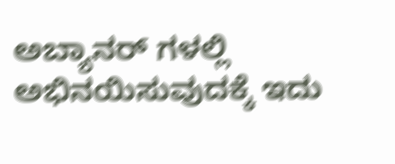ಅಬ್ಯಾನರ್ ಗಳಲ್ಲಿ ಅಭಿನಯಿಸುವುದಕ್ಕೆ ಇದು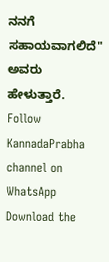ನನಗೆ ಸಹಾಯವಾಗಲಿದೆ" ಅವರು ಹೇಳುತ್ತಾರೆ.
Follow KannadaPrabha channel on WhatsApp
Download the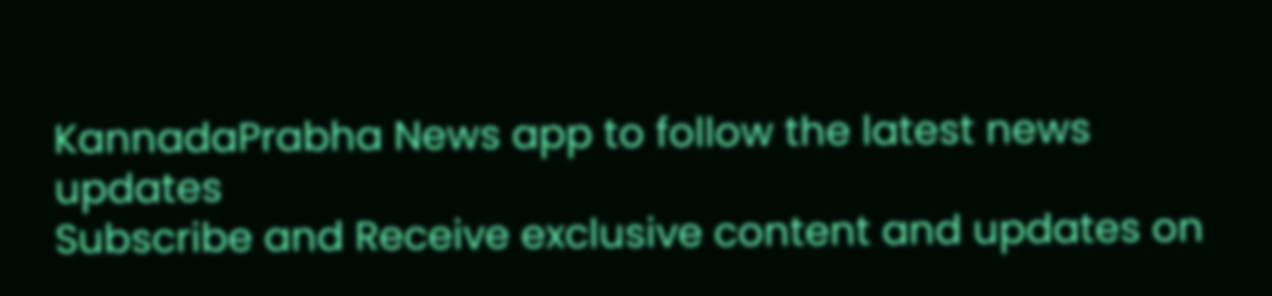KannadaPrabha News app to follow the latest news updates
Subscribe and Receive exclusive content and updates on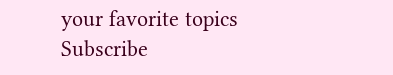your favorite topics
Subscribe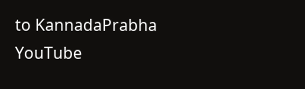to KannadaPrabha YouTube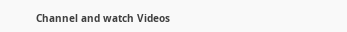Channel and watch Videos